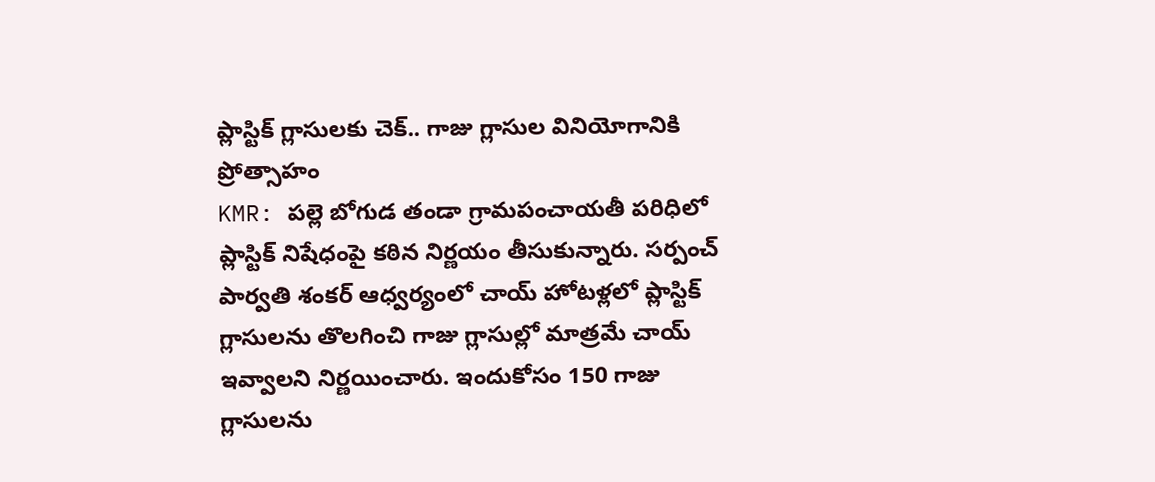ప్లాస్టిక్ గ్లాసులకు చెక్.. గాజు గ్లాసుల వినియోగానికి ప్రోత్సాహం
KMR: పల్లె బోగుడ తండా గ్రామపంచాయతీ పరిధిలో ప్లాస్టిక్ నిషేధంపై కఠిన నిర్ణయం తీసుకున్నారు. సర్పంచ్ పార్వతి శంకర్ ఆధ్వర్యంలో చాయ్ హోటళ్లలో ప్లాస్టిక్ గ్లాసులను తొలగించి గాజు గ్లాసుల్లో మాత్రమే చాయ్ ఇవ్వాలని నిర్ణయించారు. ఇందుకోసం 150 గాజు గ్లాసులను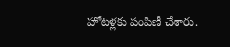హోటళ్లకు పంపిణీ చేశారు.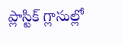ప్లాస్టిక్ గ్లాసుల్లో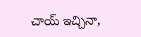చాయ్ ఇచ్చినా,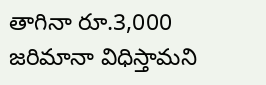తాగినా రూ.3,000 జరిమానా విధిస్తామని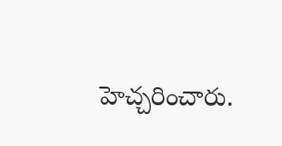హెచ్చరించారు.